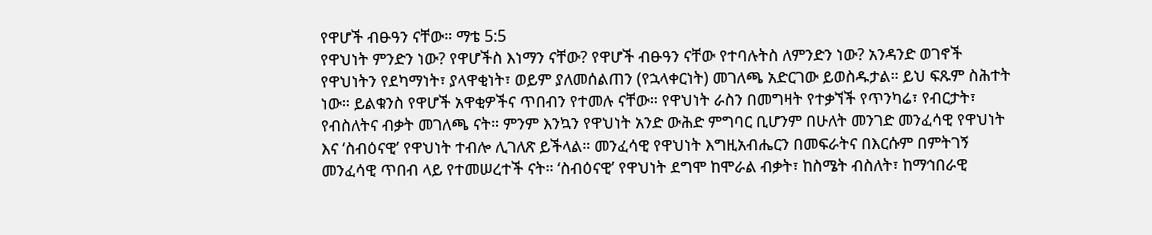የዋሆች ብፁዓን ናቸው። ማቴ 5:5
የዋህነት ምንድን ነው? የዋሆችስ እነማን ናቸው? የዋሆች ብፁዓን ናቸው የተባሉትስ ለምንድን ነው? አንዳንድ ወገኖች የዋህነትን የደካማነት፣ ያላዋቂነት፣ ወይም ያለመሰልጠን (የኋላቀርነት) መገለጫ አድርገው ይወስዱታል። ይህ ፍጹም ስሕተት ነው። ይልቁንስ የዋሆች አዋቂዎችና ጥበብን የተመሉ ናቸው። የዋህነት ራስን በመግዛት የተቃኘች የጥንካሬ፣ የብርታት፣ የብስለትና ብቃት መገለጫ ናት። ምንም እንኳን የዋህነት አንድ ውሕድ ምግባር ቢሆንም በሁለት መንገድ መንፈሳዊ የዋህነት እና ‘ስብዕናዊ’ የዋህነት ተብሎ ሊገለጽ ይችላል። መንፈሳዊ የዋህነት እግዚአብሔርን በመፍራትና በእርሱም በምትገኝ መንፈሳዊ ጥበብ ላይ የተመሠረተች ናት። ‘ስብዕናዊ’ የዋህነት ደግሞ ከሞራል ብቃት፣ ከስሜት ብስለት፣ ከማኅበራዊ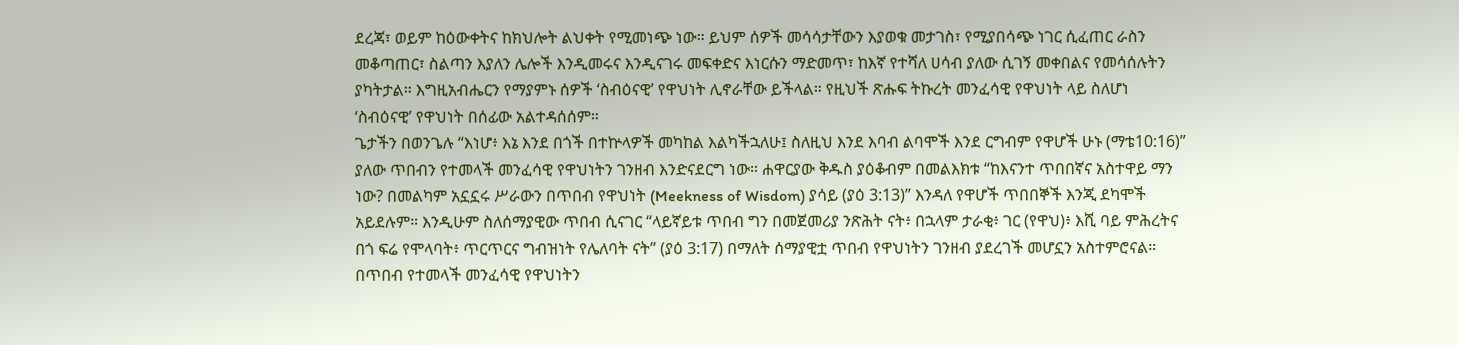ደረጃ፣ ወይም ከዕውቀትና ከክህሎት ልህቀት የሚመነጭ ነው። ይህም ሰዎች መሳሳታቸውን እያወቁ መታገስ፣ የሚያበሳጭ ነገር ሲፈጠር ራስን መቆጣጠር፣ ስልጣን እያለን ሌሎች እንዲመሩና እንዲናገሩ መፍቀድና እነርሱን ማድመጥ፣ ከእኛ የተሻለ ሀሳብ ያለው ሲገኝ መቀበልና የመሳሰሉትን ያካትታል። እግዚአብሔርን የማያምኑ ሰዎች ‘ስብዕናዊ’ የዋህነት ሊኖራቸው ይችላል። የዚህች ጽሑፍ ትኩረት መንፈሳዊ የዋህነት ላይ ስለሆነ ‘ስብዕናዊ’ የዋህነት በሰፊው አልተዳሰሰም።
ጌታችን በወንጌሉ “እነሆ፥ እኔ እንደ በጎች በተኵላዎች መካከል እልካችኋለሁ፤ ስለዚህ እንደ እባብ ልባሞች እንደ ርግብም የዋሆች ሁኑ (ማቴ10:16)” ያለው ጥበብን የተመላች መንፈሳዊ የዋህነትን ገንዘብ እንድናደርግ ነው። ሐዋርያው ቅዱስ ያዕቆብም በመልእክቱ “ከእናንተ ጥበበኛና አስተዋይ ማን ነው? በመልካም አኗኗሩ ሥራውን በጥበብ የዋህነት (Meekness of Wisdom) ያሳይ (ያዕ 3:13)” እንዳለ የዋሆች ጥበበኞች እንጂ ደካሞች አይደሉም። እንዲሁም ስለሰማያዊው ጥበብ ሲናገር “ላይኛይቱ ጥበብ ግን በመጀመሪያ ንጽሕት ናት፥ በኋላም ታራቂ፥ ገር (የዋህ)፥ እሺ ባይ ምሕረትና በጎ ፍሬ የሞላባት፥ ጥርጥርና ግብዝነት የሌለባት ናት” (ያዕ 3:17) በማለት ሰማያዊቷ ጥበብ የዋህነትን ገንዘብ ያደረገች መሆኗን አስተምሮናል። በጥበብ የተመላች መንፈሳዊ የዋህነትን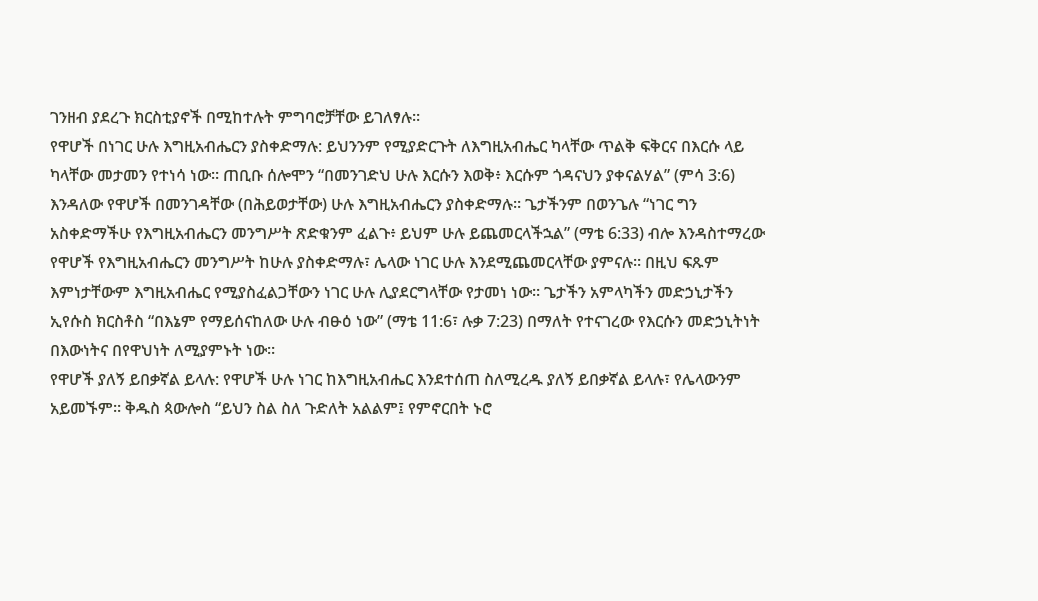ገንዘብ ያደረጉ ክርስቲያኖች በሚከተሉት ምግባሮቻቸው ይገለፃሉ።
የዋሆች በነገር ሁሉ እግዚአብሔርን ያስቀድማሉ: ይህንንም የሚያድርጉት ለእግዚአብሔር ካላቸው ጥልቅ ፍቅርና በእርሱ ላይ ካላቸው መታመን የተነሳ ነው። ጠቢቡ ሰሎሞን “በመንገድህ ሁሉ እርሱን እወቅ፥ እርሱም ጎዳናህን ያቀናልሃል” (ምሳ 3:6) እንዳለው የዋሆች በመንገዳቸው (በሕይወታቸው) ሁሉ እግዚአብሔርን ያስቀድማሉ። ጌታችንም በወንጌሉ “ነገር ግን አስቀድማችሁ የእግዚአብሔርን መንግሥት ጽድቁንም ፈልጉ፥ ይህም ሁሉ ይጨመርላችኋል” (ማቴ 6:33) ብሎ እንዳስተማረው የዋሆች የእግዚአብሔርን መንግሥት ከሁሉ ያስቀድማሉ፣ ሌላው ነገር ሁሉ እንደሚጨመርላቸው ያምናሉ። በዚህ ፍጹም እምነታቸውም እግዚአብሔር የሚያስፈልጋቸውን ነገር ሁሉ ሊያደርግላቸው የታመነ ነው። ጌታችን አምላካችን መድኃኒታችን ኢየሱስ ክርስቶስ “በእኔም የማይሰናከለው ሁሉ ብፁዕ ነው” (ማቴ 11:6፣ ሉቃ 7:23) በማለት የተናገረው የእርሱን መድኃኒትነት በእውነትና በየዋህነት ለሚያምኑት ነው።
የዋሆች ያለኝ ይበቃኛል ይላሉ: የዋሆች ሁሉ ነገር ከእግዚአብሔር እንደተሰጠ ስለሚረዱ ያለኝ ይበቃኛል ይላሉ፣ የሌላውንም አይመኙም። ቅዱስ ጳውሎስ “ይህን ስል ስለ ጉድለት አልልም፤ የምኖርበት ኑሮ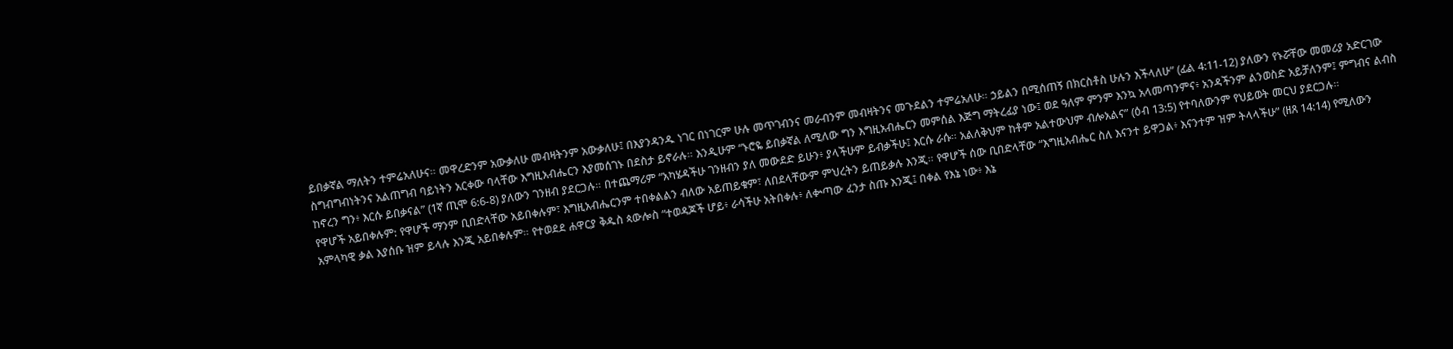ይበቃኛል ማለትን ተምሬአለሁና። መዋረድንም አውቃለሁ መብዛትንም አውቃለሁ፤ በእያንዳንዱ ነገር በነገርም ሁሉ መጥገብንና መራብንም መብዛትንና መጉደልን ተምሬአለሁ። ኃይልን በሚሰጠኝ በክርስቶስ ሁሉን እችላለሁ” (ፊል 4:11-12) ያለውን የኑሯቸው መመሪያ አድርገው ስግብግብነትንና አልጠግብ ባይነትን አርቀው ባላቸው እግዚአብሔርን እያመሰገኑ በደስታ ይኖራሉ። እንዲሁም “ኑሮዬ ይበቃኛል ለሚለው ግን እግዚአብሔርን መምሰል እጅግ ማትረፊያ ነው፤ ወደ ዓለም ምንም እንኳ አላመጣንምና፥ አንዳችንም ልንወስድ አይቻለንም፤ ምግብና ልብስ ከኖረን ግን፥ እርሱ ይበቃናል” (1ኛ ጢሞ 6:6-8) ያለውን ገንዘብ ያደርጋሉ። በተጨማሪም “አካሄዳችሁ ገንዘብን ያለ መውደድ ይሁን፥ ያላችሁም ይብቃችሁ፤ እርሱ ራሱ። አልለቅህም ከቶም አልተውህም ብሎአልና” (ዕብ 13:5) የተባለውንም የህይወት መርህ ያደርጋሉ።
የዋሆች አይበቀሉም: የዋሆች ማንም ቢበድላቸው አይበቀሉም፣ እግዚአብሔርንም ተበቀልልን ብለው አይጠይቁም፣ ለበደላቸውም ምህረትን ይጠይቃሉ እንጂ። የዋሆች ሰው ቢበድላቸው “እግዚአብሔር ስለ እናንተ ይዋጋል፥ እናንተም ዝም ትላላችሁ” (ዘጸ 14:14) የሚለውን አምላካዊ ቃል እያሰቡ ዝም ይላሉ እንጂ አይበቀሉም። የተወደደ ሐዋርያ ቅዱስ ጳውሎስ “ተወዳጆች ሆይ፥ ራሳችሁ አትበቀሉ፥ ለቍጣው ፈንታ ስጡ እንጂ፤ በቀል የእኔ ነው፥ እኔ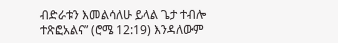ብድራቱን እመልሳለሁ ይላል ጌታ ተብሎ ተጽፎአልና” (ሮሜ 12:19) እንዳለውም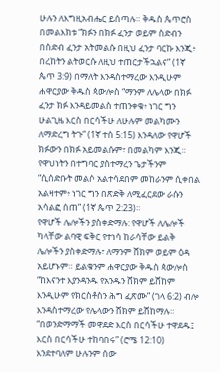ሁሉን ለእግዚአብሔር ይሰጣሉ። ቅዱስ ጴጥሮስ በመልእክቱ “ክፉን በክፉ ፈንታ ወይም ስድብን በስድብ ፈንታ አትመልሱ በዚህ ፈንታ ባርኩ እንጂ፥ በረከትን ልትወርሱ ለዚህ ተጠርታችኋልና” (1ኛ ጴጥ 3:9) በማለት እንዳስተማረው እንዲሁም ሐዋርያው ቅዱስ ጳውሎስ “ማንም ለሌላው በክፉ ፈንታ ክፉ እንዳይመልስ ተጠንቀቁ፥ ነገር ግን ሁልጊዜ እርስ በርሳችሁ ለሁሉም መልካሙን ለማድረግ ትጉ” (1ኛ ተሰ 5:15) እንዳለው የዋሆች ክፉውን በክፉ አይመልሱም፣ በመልካም እንጂ። የዋህነትን በተግባር ያስተማረን ጌታችንም “ሲሰድቡት መልሶ አልተሳደበም መከራንም ሲቀበል አልዛተም፥ ነገር ግን በጽድቅ ለሚፈርደው ራሱን አሳልፎ ሰጠ” (1ኛ ጴጥ 2:23)።
የዋሆች ሌሎችን ያስቀድማሉ: የዋሆች ለሌሎች ካላቸው ልባዊ ፍቅር የተነሳ ከራሳቸው ይልቅ ሌሎችን ያስቀድማሉ፣ ለማንም ሸክም ወይም ዕዳ አይሆኑም። ይልቁንም ሐዋርያው ቅዱስ ጳውሎስ “ከእናንተ እያንዳንዱ የአንዱን ሸክም ይሸከም እንዲሁም የክርስቶስን ሕግ ፈጽሙ” (ገላ 6:2) ብሎ እንዳስተማረው የሌላውን ሸክም ይሸከማሉ። “በወንድማማች መዋደድ እርስ በርሳችሁ ተዋደዱ፤ እርስ በርሳችሁ ተከባበሩ” (ሮሜ 12:10) እንደተባለም ሁሉንም ሰው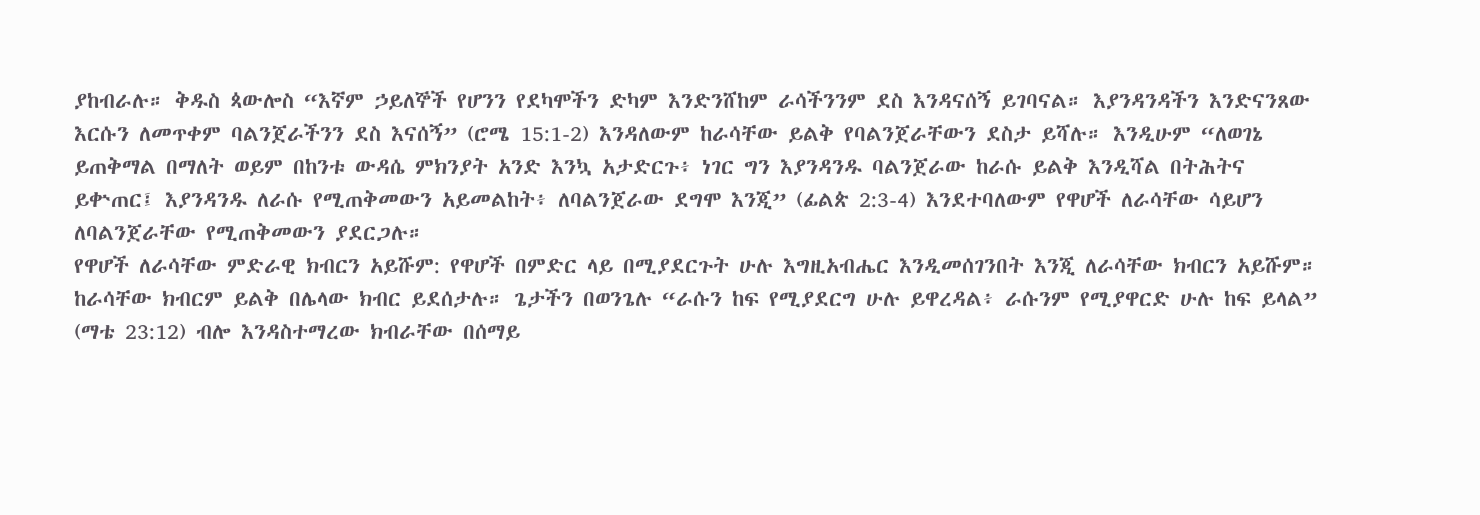ያከብራሉ። ቅዱስ ጳውሎስ “እኛም ኃይለኞች የሆንን የደካሞችን ድካም እንድንሸከም ራሳችንንም ደስ እንዳናሰኝ ይገባናል። እያንዳንዳችን እንድናንጸው እርሱን ለመጥቀም ባልንጀራችንን ደስ እናሰኝ” (ሮሜ 15:1-2) እንዳለውም ከራሳቸው ይልቅ የባልንጀራቸውን ደስታ ይሻሉ። እንዲሁም “ለወገኔ ይጠቅማል በማለት ወይም በከንቱ ውዳሴ ምክንያት አንድ እንኳ አታድርጉ፥ ነገር ግን እያንዳንዱ ባልንጀራው ከራሱ ይልቅ እንዲሻል በትሕትና ይቍጠር፤ እያንዳንዱ ለራሱ የሚጠቅመውን አይመልከት፥ ለባልንጀራው ደግሞ እንጂ” (ፊልጵ 2:3-4) እንደተባለውም የዋሆች ለራሳቸው ሳይሆን ለባልንጀራቸው የሚጠቅመውን ያደርጋሉ።
የዋሆች ለራሳቸው ምድራዊ ክብርን አይሹም: የዋሆች በምድር ላይ በሚያደርጉት ሁሉ እግዚአብሔር እንዲመሰገንበት እንጂ ለራሳቸው ክብርን አይሹም። ከራሳቸው ክብርም ይልቅ በሌላው ክብር ይደሰታሉ። ጌታችን በወንጌሉ “ራሱን ከፍ የሚያደርግ ሁሉ ይዋረዳል፥ ራሱንም የሚያዋርድ ሁሉ ከፍ ይላል” (ማቴ 23:12) ብሎ እንዳስተማረው ክብራቸው በሰማይ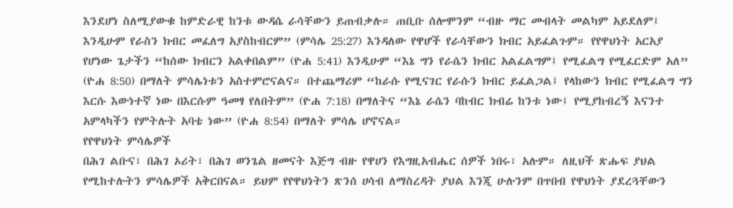እንደሆነ ስለሚያውቁ ከምድራዊ ከንቱ ውዳሴ ራሳቸውን ይጠብቃሉ። ጠቢቡ ሰሎሞንም “ብዙ ማር መብላት መልካም አይደለም፤ እንዲሁም የራስን ክብር መፈለግ አያስከብርም” (ምሳሌ 25:27) እንዳለው የዋሆች የራሳቸውን ክብር አይፈልጉም። የየዋህነት አርአያ የሆነው ጌታችን “ከሰው ክብርን አልቀበልም” (ዮሐ 5:41) እንዲሁም “እኔ ግን የራሴን ክብር አልፈልግም፤ የሚፈልግ የሚፈርድም አለ” (ዮሐ 8:50) በማለት ምሳሌነቱን አስተምሮናልና። በተጨማሪም “ከራሱ የሚናገር የራሱን ክብር ይፈልጋል፤ የላከውን ክብር የሚፈልግ ግን እርሱ እውነተኛ ነው በእርሱም ዓመፃ የለበትም” (ዮሐ 7:18) በማለትና “እኔ ራሴን ባከብር ክብሬ ከንቱ ነው፤ የሚያከብረኝ እናንተ አምላካችን የምትሉት አባቴ ነው” (ዮሐ 8:54) በማለት ምሳሌ ሆኖናል።
የየዋህነት ምሳሌዎች
በሕገ ልቡና፣ በሕገ ኦሪት፣ በሕገ ወንጌል ዘመናት እጅግ ብዙ የዋሀን የእግዚአብሔር ሰዎች ነበሩ፣ አሉም። ለዚህች ጽሑፍ ያህል የሚከተሉትን ምሳሌዎች አቅርበናል። ይህም የየዋህነትን ጽንሰ ሀሳብ ለማስረዳት ያህል እንጂ ሁሉንም በጥበብ የዋህነት ያደረጓቸውን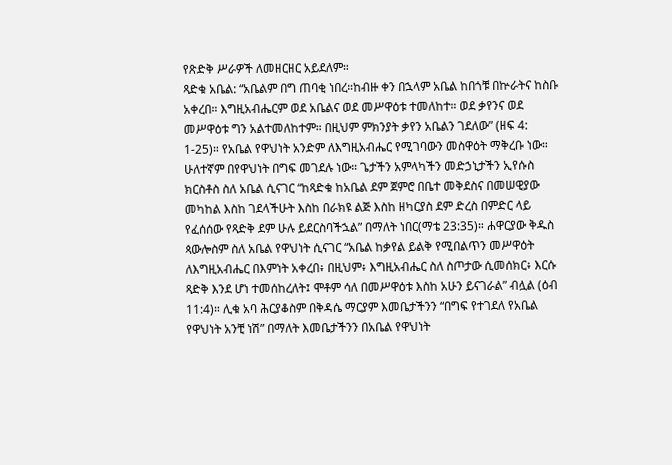የጽድቅ ሥራዎች ለመዘርዘር አይደለም።
ጻድቁ አቤል: “አቤልም በግ ጠባቂ ነበረ።ከብዙ ቀን በኋላም አቤል ከበጎቹ በኵራትና ከስቡ አቀረበ። እግዚአብሔርም ወደ አቤልና ወደ መሥዋዕቱ ተመለከተ። ወደ ቃየንና ወደ መሥዋዕቱ ግን አልተመለከተም። በዚህም ምክንያት ቃየን አቤልን ገደለው” (ዘፍ 4: 1-25)። የአቤል የዋህነት አንድም ለእግዚአብሔር የሚገባውን መስዋዕት ማቅረቡ ነው። ሁለተኛም በየዋህነት በግፍ መገደሉ ነው። ጌታችን አምላካችን መድኃኒታችን ኢየሱስ ክርስቶስ ስለ አቤል ሲናገር “ከጻድቁ ከአቤል ደም ጀምሮ በቤተ መቅደስና በመሠዊያው መካከል እስከ ገደላችሁት እስከ በራክዩ ልጅ እስከ ዘካርያስ ደም ድረስ በምድር ላይ የፈሰሰው የጻድቅ ደም ሁሉ ይደርስባችኋል” በማለት ነበር(ማቴ 23:35)። ሐዋርያው ቅዱስ ጳውሎስም ስለ አቤል የዋህነት ሲናገር “አቤል ከቃየል ይልቅ የሚበልጥን መሥዋዕት ለእግዚአብሔር በእምነት አቀረበ፥ በዚህም፥ እግዚአብሔር ስለ ስጦታው ሲመሰክር፥ እርሱ ጻድቅ እንደ ሆነ ተመሰከረለት፤ ሞቶም ሳለ በመሥዋዕቱ እስከ አሁን ይናገራል” ብሏል (ዕብ 11:4)። ሊቁ አባ ሕርያቆስም በቅዳሴ ማርያም እመቤታችንን “በግፍ የተገደለ የአቤል የዋህነት አንቺ ነሽ” በማለት እመቤታችንን በአቤል የዋህነት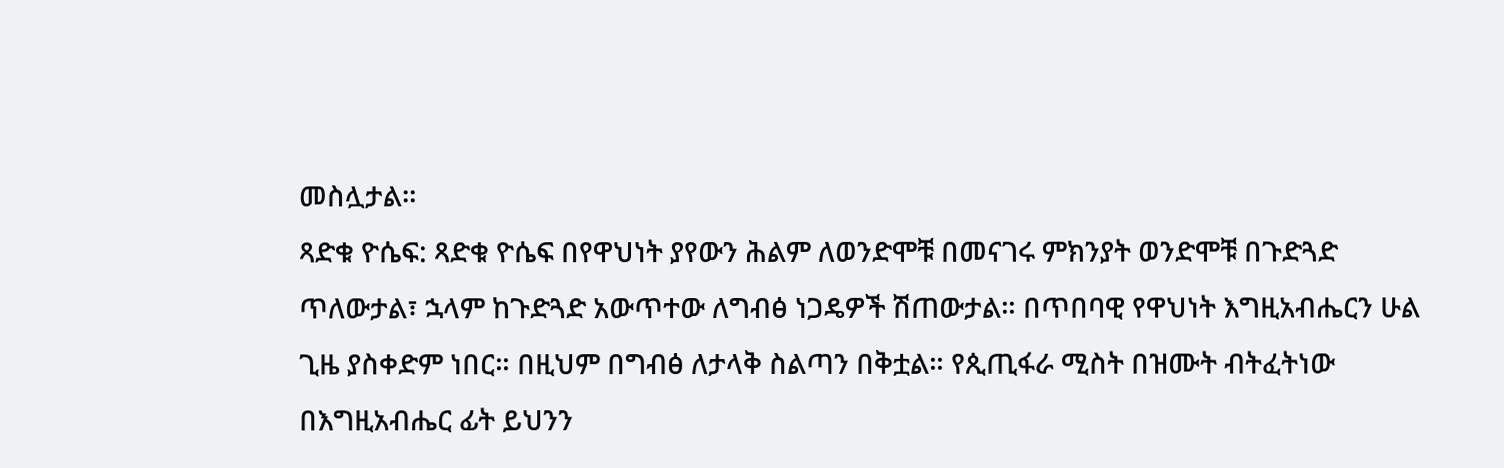መስሏታል።
ጻድቁ ዮሴፍ: ጻድቁ ዮሴፍ በየዋህነት ያየውን ሕልም ለወንድሞቹ በመናገሩ ምክንያት ወንድሞቹ በጉድጓድ ጥለውታል፣ ኋላም ከጉድጓድ አውጥተው ለግብፅ ነጋዴዎች ሽጠውታል። በጥበባዊ የዋህነት እግዚአብሔርን ሁል ጊዜ ያስቀድም ነበር። በዚህም በግብፅ ለታላቅ ስልጣን በቅቷል። የጲጢፋራ ሚስት በዝሙት ብትፈትነው በእግዚአብሔር ፊት ይህንን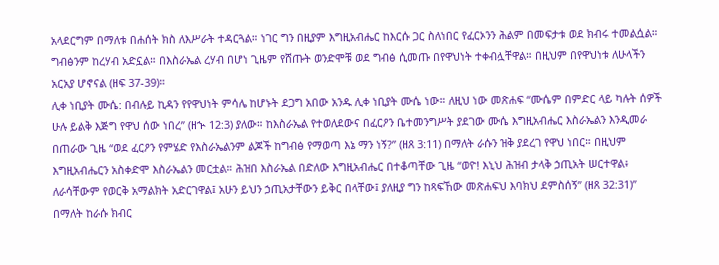አላደርግም በማለቱ በሐሰት ክስ ለእሥራት ተዳርጓል። ነገር ግን በዚያም እግዚአብሔር ከእርሱ ጋር ስለነበር የፈርኦንን ሕልም በመፍታቱ ወደ ክብሩ ተመልሷል። ግብፅንም ከረሃብ አድኗል። በእስራኤል ረሃብ በሆነ ጊዜም የሸጡት ወንድሞቹ ወደ ግብፅ ሲመጡ በየዋህነት ተቀብሏቸዋል። በዚህም በየዋህነቱ ለሁላችን አርአያ ሆኖናል (ዘፍ 37-39)።
ሊቀ ነቢያት ሙሴ: በብሉይ ኪዳን የየዋህነት ምሳሌ ከሆኑት ደጋግ አበው አንዱ ሊቀ ነቢያት ሙሴ ነው። ለዚህ ነው መጽሐፍ “ሙሴም በምድር ላይ ካሉት ሰዎች ሁሉ ይልቅ እጅግ የዋህ ሰው ነበረ” (ዘኍ 12:3) ያለው። ከእስራኤል የተወለደውና በፈርዖን ቤተመንግሥት ያደገው ሙሴ እግዚአብሔር እስራኤልን እንዲመራ በጠራው ጊዜ “ወደ ፈርዖን የምሄድ የእስራኤልንም ልጆች ከግብፅ የማወጣ እኔ ማን ነኝ?” (ዘጸ 3:11) በማለት ራሱን ዝቅ ያደረገ የዋህ ነበር። በዚህም እግዚአብሔርን አስቀድሞ እስራኤልን መርቷል። ሕዝበ እስራኤል በድለው እግዚአብሔር በተቆጣቸው ጊዜ “ወዮ! እኒህ ሕዝብ ታላቅ ኃጢአት ሠርተዋል፥ ለራሳቸውም የወርቅ አማልክት አድርገዋል፤ አሁን ይህን ኃጢአታቸውን ይቅር በላቸው፤ ያለዚያ ግን ከጻፍኸው መጽሐፍህ እባክህ ደምስሰኝ” (ዘጸ 32:31)” በማለት ከራሱ ክብር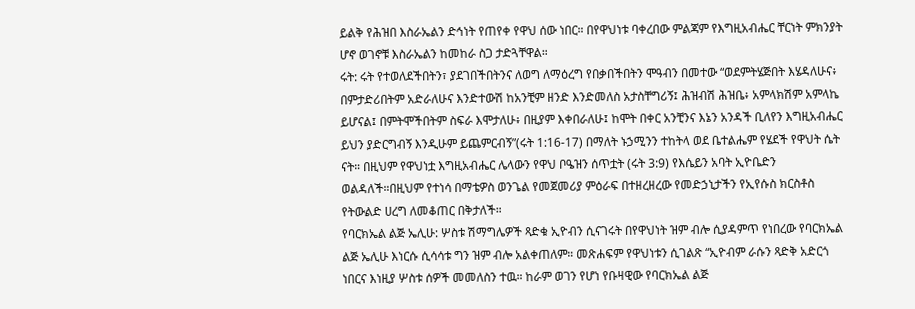ይልቅ የሕዝበ እስራኤልን ድኅነት የጠየቀ የዋህ ሰው ነበር። በየዋህነቱ ባቀረበው ምልጃም የእግዚአብሔር ቸርነት ምክንያት ሆኖ ወገኖቹ እስራኤልን ከመከራ ስጋ ታድጓቸዋል።
ሩት: ሩት የተወለደችበትን፣ ያደገበችበትንና ለወግ ለማዕረግ የበቃበችበትን ሞዓብን በመተው “ወደምትሄጅበት እሄዳለሁና፥ በምታድሪበትም አድራለሁና እንድተውሽ ከአንቺም ዘንድ እንድመለስ አታስቸግሪኝ፤ ሕዝብሽ ሕዝቤ፥ አምላክሽም አምላኬ ይሆናል፤ በምትሞችበትም ስፍራ እሞታለሁ፥ በዚያም እቀበራለሁ፤ ከሞት በቀር አንቺንና እኔን አንዳች ቢለየን እግዚአብሔር ይህን ያድርግብኝ እንዲሁም ይጨምርብኝ”(ሩት 1:16-17) በማለት ኑኃሚንን ተከትላ ወደ ቤተልሔም የሄደች የዋህት ሴት ናት። በዚህም የዋህነቷ እግዚአብሔር ሌላውን የዋህ ቦዔዝን ሰጥቷት (ሩት 3:9) የእሴይን አባት ኢዮቤድን ወልዳለች።በዚህም የተነሳ በማቴዎስ ወንጌል የመጀመሪያ ምዕራፍ በተዘረዘረው የመድኃኒታችን የኢየሱስ ክርስቶስ የትውልድ ሀረግ ለመቆጠር በቅታለች።
የባርክኤል ልጅ ኤሊሁ: ሦስቱ ሽማግሌዎች ጻድቁ ኢዮብን ሲናገሩት በየዋህነት ዝም ብሎ ሲያዳምጥ የነበረው የባርክኤል ልጅ ኤሊሁ እነርሱ ሲሳሳቱ ግን ዝም ብሎ አልቀጠለም። መጽሐፍም የዋህነቱን ሲገልጽ “ኢዮብም ራሱን ጻድቅ አድርጎ ነበርና እነዚያ ሦስቱ ሰዎች መመለስን ተዉ። ከራም ወገን የሆነ የቡዛዊው የባርክኤል ልጅ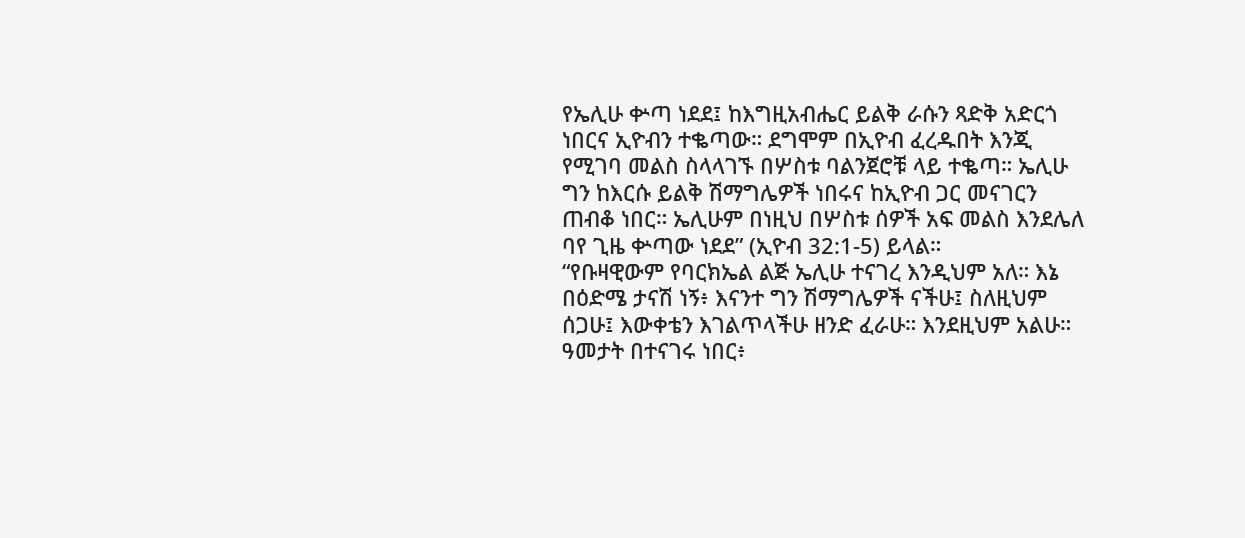የኤሊሁ ቍጣ ነደደ፤ ከእግዚአብሔር ይልቅ ራሱን ጻድቅ አድርጎ ነበርና ኢዮብን ተቈጣው። ደግሞም በኢዮብ ፈረዱበት እንጂ የሚገባ መልስ ስላላገኙ በሦስቱ ባልንጀሮቹ ላይ ተቈጣ። ኤሊሁ ግን ከእርሱ ይልቅ ሽማግሌዎች ነበሩና ከኢዮብ ጋር መናገርን ጠብቆ ነበር። ኤሊሁም በነዚህ በሦስቱ ሰዎች አፍ መልስ እንደሌለ ባየ ጊዜ ቍጣው ነደደ” (ኢዮብ 32:1-5) ይላል።
“የቡዛዊውም የባርክኤል ልጅ ኤሊሁ ተናገረ እንዲህም አለ። እኔ በዕድሜ ታናሽ ነኝ፥ እናንተ ግን ሽማግሌዎች ናችሁ፤ ስለዚህም ሰጋሁ፤ እውቀቴን እገልጥላችሁ ዘንድ ፈራሁ። እንደዚህም አልሁ። ዓመታት በተናገሩ ነበር፥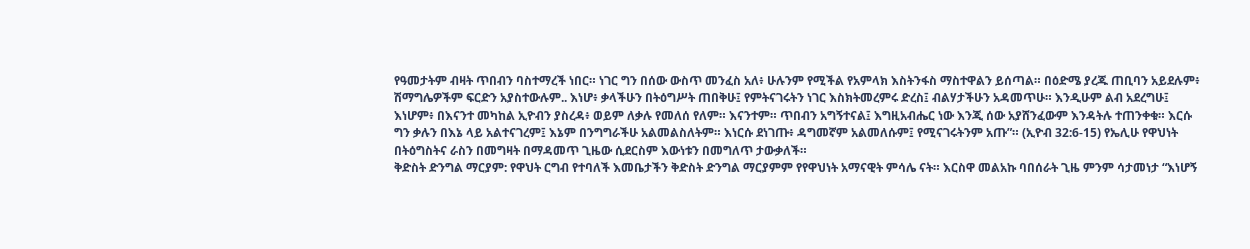የዓመታትም ብዛት ጥበብን ባስተማረች ነበር። ነገር ግን በሰው ውስጥ መንፈስ አለ፥ ሁሉንም የሚችል የአምላክ እስትንፋስ ማስተዋልን ይሰጣል። በዕድሜ ያረጁ ጠቢባን አይደሉም፥ ሽማግሌዎችም ፍርድን አያስተውሉም.. እነሆ፥ ቃላችሁን በትዕግሥት ጠበቅሁ፤ የምትናገሩትን ነገር እስክትመረምሩ ድረስ፤ ብልሃታችሁን አዳመጥሁ። እንዲሁም ልብ አደረግሁ፤ እነሆም፥ በእናንተ መካከል ኢዮብን ያስረዳ፥ ወይም ለቃሉ የመለሰ የለም። እናንተም። ጥበብን አግኝተናል፤ እግዚአብሔር ነው እንጂ ሰው አያሸንፈውም እንዳትሉ ተጠንቀቁ። እርሱ ግን ቃሉን በእኔ ላይ አልተናገረም፤ እኔም በንግግራችሁ አልመልስለትም። እነርሱ ደነገጡ፥ ዳግመኛም አልመለሱም፤ የሚናገሩትንም አጡ”። (ኢዮብ 32:6-15) የኤሊሁ የዋህነት በትዕግስትና ራስን በመግዛት በማዳመጥ ጊዜው ሲደርስም እውነቱን በመግለጥ ታውቃለች።
ቅድስት ድንግል ማርያም: የዋህት ርግብ የተባለች እመቤታችን ቅድስት ድንግል ማርያምም የየዋህነት አማናዊት ምሳሌ ናት። እርስዋ መልአኩ ባበሰራት ጊዜ ምንም ሳታመነታ “እነሆኝ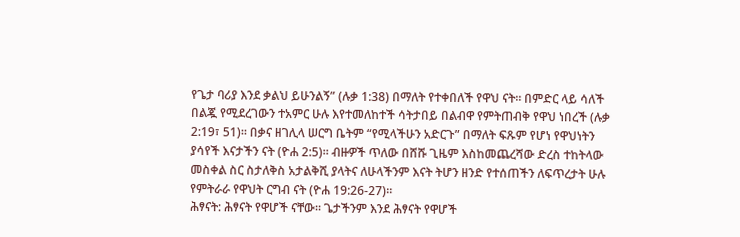የጌታ ባሪያ እንደ ቃልህ ይሁንልኝ” (ሉቃ 1:38) በማለት የተቀበለች የዋህ ናት። በምድር ላይ ሳለች በልጇ የሚደረገውን ተአምር ሁሉ እየተመለከተች ሳትታበይ በልብዋ የምትጠብቅ የዋህ ነበረች (ሉቃ 2:19፣ 51)። በቃና ዘገሊላ ሠርግ ቤትም “የሚላችሁን አድርጉ” በማለት ፍጹም የሆነ የዋህነትን ያሳየች እናታችን ናት (ዮሐ 2:5)። ብዙዎች ጥለው በሸሹ ጊዜም እስከመጨረሻው ድረስ ተከትላው መስቀል ስር ስታለቅስ አታልቅሺ ያላትና ለሁላችንም እናት ትሆን ዘንድ የተሰጠችን ለፍጥረታት ሁሉ የምትራራ የዋህት ርግብ ናት (ዮሐ 19:26-27)።
ሕፃናት: ሕፃናት የዋሆች ናቸው። ጌታችንም እንደ ሕፃናት የዋሆች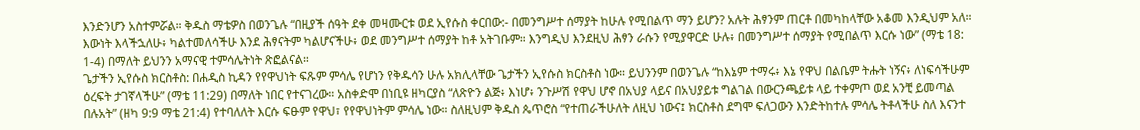እንድንሆን አስተምሯል። ቅዱስ ማቴዎስ በወንጌሉ “በዚያች ሰዓት ደቀ መዛሙርቱ ወደ ኢየሱስ ቀርበው:- በመንግሥተ ሰማያት ከሁሉ የሚበልጥ ማን ይሆን? አሉት ሕፃንም ጠርቶ በመካከላቸው አቆመ እንዲህም አለ። እውነት እላችኋለሁ፥ ካልተመለሳችሁ እንደ ሕፃናትም ካልሆናችሁ፥ ወደ መንግሥተ ሰማያት ከቶ አትገቡም። እንግዲህ እንደዚህ ሕፃን ራሱን የሚያዋርድ ሁሉ፥ በመንግሥተ ሰማያት የሚበልጥ እርሱ ነው” (ማቴ 18: 1-4) በማለት ይህንን አማናዊ ተምሳሌትነት ጽፎልናል።
ጌታችን ኢየሱስ ክርስቶስ: በሐዲስ ኪዳን የየዋህነት ፍጹም ምሳሌ የሆነን የቅዱሳን ሁሉ አክሊላቸው ጌታችን ኢየሱስ ክርስቶስ ነው። ይህንንም በወንጌሉ “ከእኔም ተማሩ፥ እኔ የዋህ በልቤም ትሑት ነኝና፥ ለነፍሳችሁም ዕረፍት ታገኛላችሁ” (ማቴ 11:29) በማለት ነበር የተናገረው። አስቀድሞ በነቢዩ ዘካርያስ “ለጽዮን ልጅ፥ እነሆ፥ ንጉሥሽ የዋህ ሆኖ በአህያ ላይና በአህያይቱ ግልገል በውርንጫይቱ ላይ ተቀምጦ ወደ አንቺ ይመጣል በሉአት” (ዘካ 9:9 ማቴ 21:4) የተባለለት እርሱ ፍፁም የዋህ፣ የየዋህነትም ምሳሌ ነው። ስለዚህም ቅዱስ ጴጥሮስ “የተጠራችሁለት ለዚህ ነውና፤ ክርስቶስ ደግሞ ፍለጋውን እንድትከተሉ ምሳሌ ትቶላችሁ ስለ እናንተ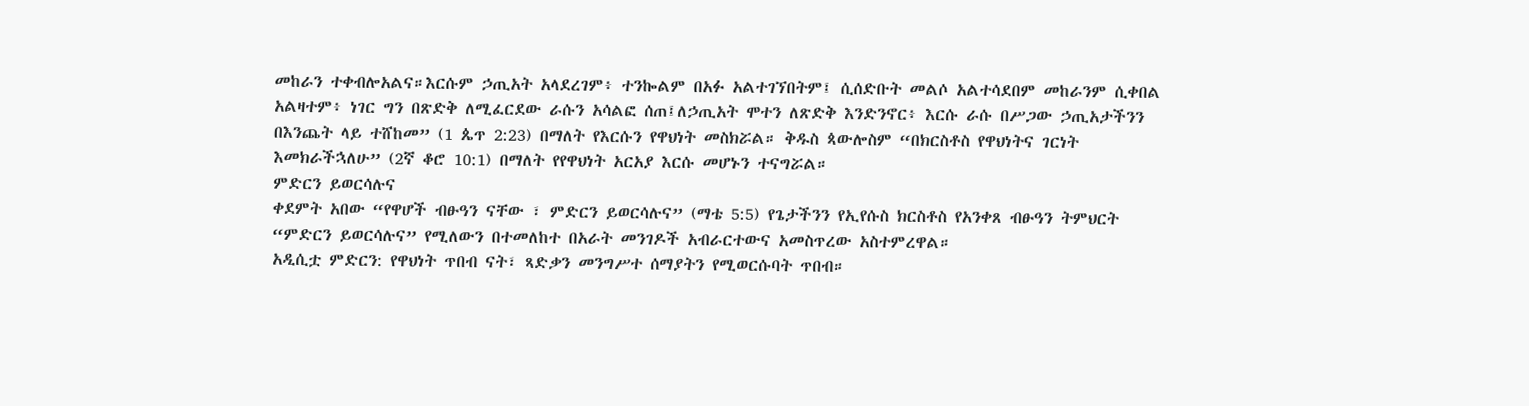መከራን ተቀብሎአልና።እርሱም ኃጢአት አላደረገም፥ ተንኰልም በአፉ አልተገኘበትም፤ ሲሰድቡት መልሶ አልተሳደበም መከራንም ሲቀበል አልዛተም፥ ነገር ግን በጽድቅ ለሚፈርደው ራሱን አሳልፎ ሰጠ፤ለኃጢአት ሞተን ለጽድቅ እንድንኖር፥ እርሱ ራሱ በሥጋው ኃጢአታችንን በእንጨት ላይ ተሸከመ” (1 ጴጥ 2:23) በማለት የእርሱን የዋህነት መስክሯል። ቅዱስ ጳውሎስም “በክርስቶስ የዋህነትና ገርነት እመክራችኋለሁ” (2ኛ ቆሮ 10:1) በማለት የየዋህነት አርአያ እርሱ መሆኑን ተናግሯል።
ምድርን ይወርሳሉና
ቀደምት አበው “የዋሆች ብፁዓን ናቸው ፣ ምድርን ይወርሳሉና” (ማቴ 5:5) የጌታችንን የኢየሱስ ክርስቶስ የአንቀጸ ብፁዓን ትምህርት “ምድርን ይወርሳሉና” የሚለውን በተመለከተ በአራት መንገዶች አብራርተውና አመስጥረው አስተምረዋል።
አዲሲቷ ምድርን: የዋህነት ጥበብ ናት፣ ጻድቃን መንግሥተ ሰማያትን የሚወርሱባት ጥበብ።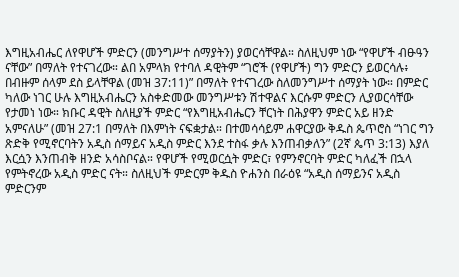እግዚአብሔር ለየዋሆች ምድርን (መንግሥተ ሰማያትን) ያወርሳቸዋል። ስለዚህም ነው “የዋሆች ብፁዓን ናቸው” በማለት የተናገረው። ልበ አምላክ የተባለ ዳዊትም “ገሮች (የዋሆች) ግን ምድርን ይወርሳሉ፥ በብዙም ሰላም ደስ ይላቸዋል (መዝ 37:11)” በማለት የተናገረው ስለመንግሥተ ሰማያት ነው። በምድር ካለው ነገር ሁሉ እግዚአብሔርን አስቀድመው መንግሥቱን ሽተዋልና እርሱም ምድርን ሊያወርሳቸው የታመነ ነው። ክቡር ዳዊት ስለዚያች ምድር “የእግዚአብሔርን ቸርነት በሕያዋን ምድር አይ ዘንድ አምናለሁ” (መዝ 27:1 በማለት በእምነት ናፍቋታል። በተመሳሳይም ሐዋርያው ቅዱስ ጴጥሮስ “ነገር ግን ጽድቅ የሚኖርባትን አዲስ ሰማይና አዲስ ምድር እንደ ተስፋ ቃሉ እንጠብቃለን” (2ኛ ጴጥ 3:13) እያለ እርሷን እንጠብቅ ዘንድ አሳስቦናል። የዋሆች የሚወርሷት ምድር፣ የምንኖርባት ምድር ካለፈች በኋላ የምትኖረው አዲስ ምድር ናት። ስለዚህች ምድርም ቅዱስ ዮሐንስ በራዕዩ “አዲስ ሰማይንና አዲስ ምድርንም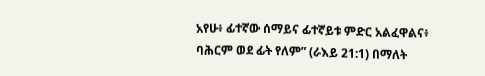አየሁ፥ ፊተኛው ሰማይና ፊተኛይቱ ምድር አልፈዋልና፥ ባሕርም ወደ ፊት የለም” (ራእይ 21:1) በማለት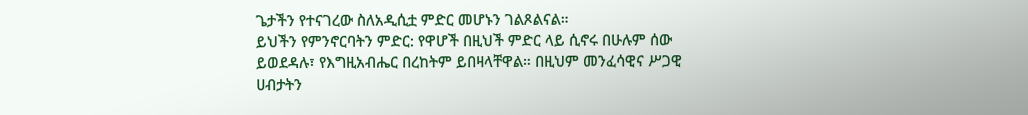ጌታችን የተናገረው ስለአዲሲቷ ምድር መሆኑን ገልጾልናል።
ይህችን የምንኖርባትን ምድር: የዋሆች በዚህች ምድር ላይ ሲኖሩ በሁሉም ሰው ይወደዳሉ፣ የእግዚአብሔር በረከትም ይበዛላቸዋል። በዚህም መንፈሳዊና ሥጋዊ ሀብታትን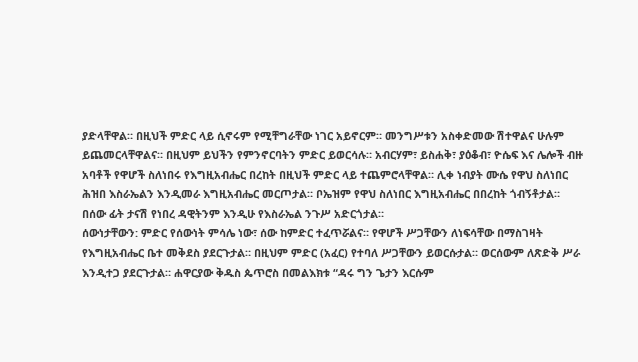ያድላቸዋል። በዚህች ምድር ላይ ሲኖሩም የሚቸግራቸው ነገር አይኖርም። መንግሥቱን አስቀድመው ሽተዋልና ሁሉም ይጨመርላቸዋልና። በዚህም ይህችን የምንኖርባትን ምድር ይወርሳሉ። አብርሃም፣ ይስሐቅ፣ ያዕቆብ፣ ዮሴፍ እና ሌሎች ብዙ አባቶች የዋሆች ስለነበሩ የእግዚአብሔር በረከት በዚህች ምድር ላይ ተጨምሮላቸዋል። ሊቀ ነብያት ሙሴ የዋህ ስለነበር ሕዝበ እስራኤልን እንዲመራ እግዚአብሔር መርጦታል። ቦኤዝም የዋህ ስለነበር እግዚአብሔር በበረከት ጎብኝቶታል። በሰው ፊት ታናሽ የነበረ ዳዊትንም እንዲሁ የእስራኤል ንጉሥ አድርጎታል።
ሰውነታቸውን: ምድር የሰውነት ምሳሌ ነው፣ ሰው ከምድር ተፈጥሯልና። የዋሆች ሥጋቸውን ለነፍሳቸው በማስገዛት የእግዚአብሔር ቤተ መቅደስ ያደርጉታል። በዚህም ምድር (አፈር) የተባለ ሥጋቸውን ይወርሱታል። ወርሰውም ለጽድቅ ሥራ እንዲተጋ ያደርጉታል። ሐዋርያው ቅዱስ ጴጥሮስ በመልእክቱ “ዳሩ ግን ጌታን እርሱም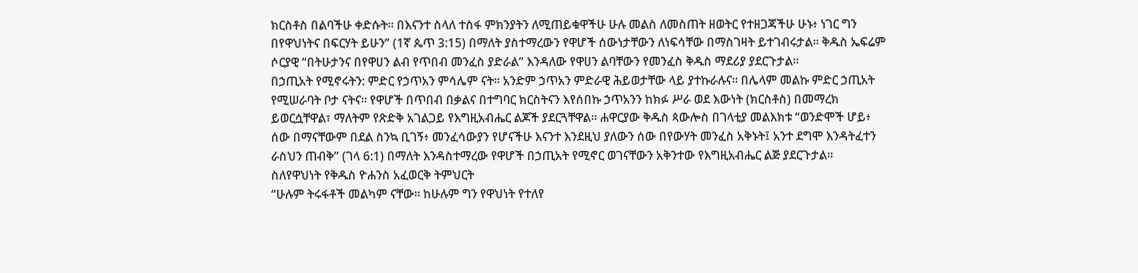ክርስቶስ በልባችሁ ቀድሱት። በእናንተ ስላለ ተስፋ ምክንያትን ለሚጠይቁዋችሁ ሁሉ መልስ ለመስጠት ዘወትር የተዘጋጃችሁ ሁኑ፥ ነገር ግን በየዋህነትና በፍርሃት ይሁን” (1ኛ ጴጥ 3:15) በማለት ያስተማረውን የዋሆች ሰውነታቸውን ለነፍሳቸው በማስገዛት ይተገብሩታል። ቅዱስ ኤፍሬም ሶርያዊ “በትሁታንና በየዋሀን ልብ የጥበብ መንፈስ ያድራል” እንዳለው የዋሀን ልባቸውን የመንፈስ ቅዱስ ማደሪያ ያደርጉታል።
በኃጢአት የሚኖሩትን: ምድር የኃጥአን ምሳሌም ናት። አንድም ኃጥአን ምድራዊ ሕይወታቸው ላይ ያተኩራሉና። በሌላም መልኩ ምድር ኃጢአት የሚሠራባት ቦታ ናትና። የዋሆች በጥበብ በቃልና በተግባር ክርስትናን እየሰበኩ ኃጥአንን ከክፉ ሥራ ወደ እውነት (ክርስቶስ) በመማረክ ይወርሷቸዋል፣ ማለትም የጽድቅ አገልጋይ የእግዚአብሔር ልጆች ያደርጓቸዋል። ሐዋርያው ቅዱስ ጳውሎስ በገላቲያ መልእክቱ “ወንድሞች ሆይ፥ ሰው በማናቸውም በደል ስንኳ ቢገኝ፥ መንፈሳውያን የሆናችሁ እናንተ እንደዚህ ያለውን ሰው በየውሃት መንፈስ አቅኑት፤ አንተ ደግሞ እንዳትፈተን ራስህን ጠብቅ” (ገላ 6:1) በማለት እንዳስተማረው የዋሆች በኃጢአት የሚኖር ወገናቸውን አቅንተው የእግዚአብሔር ልጅ ያደርጉታል።
ስለየዋህነት የቅዱስ ዮሐንስ አፈወርቅ ትምህርት
“ሁሉም ትሩፋቶች መልካም ናቸው። ከሁሉም ግን የዋህነት የተለየ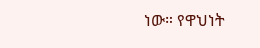ነው። የዋህነት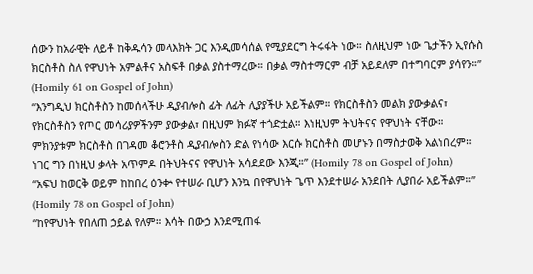ሰውን ከአራዊት ለይቶ ከቅዱሳን መላእክት ጋር እንዲመሳሰል የሚያደርግ ትሩፋት ነው። ስለዚህም ነው ጌታችን ኢየሱስ ክርስቶስ ስለ የዋህነት አምልቶና አስፍቶ በቃል ያስተማረው። በቃል ማስተማርም ብቻ አይደለም በተግባርም ያሳየን።” (Homily 61 on Gospel of John)
“እንግዲህ ክርስቶስን ከመሰላችሁ ዲያብሎስ ፊት ለፊት ሊያያችሁ አይችልም። የክርስቶስን መልክ ያውቃልና፣ የክርስቶስን የጦር መሳሪያዎችንም ያውቃል፣ በዚህም ክፉኛ ተጎድቷል። እነዚህም ትህትናና የዋህነት ናቸው። ምክንያቱም ክርስቶስ በገዳመ ቆሮንቶስ ዲያብሎስን ድል የነሳው እርሱ ክርስቶስ መሆኑን በማስታወቅ አልነበረም። ነገር ግን በነዚህ ቃላት አጥምዶ በትህትናና የዋህነት አሳደደው እንጂ።” (Homily 78 on Gospel of John)
“አፍህ ከወርቅ ወይም ከከበረ ዕንቍ የተሠራ ቢሆን እንኳ በየዋህነት ጌጥ እንደተሠራ አንደበት ሊያበራ አይችልም።” (Homily 78 on Gospel of John)
“ከየዋህነት የበለጠ ኃይል የለም። እሳት በውኃ እንደሚጠፋ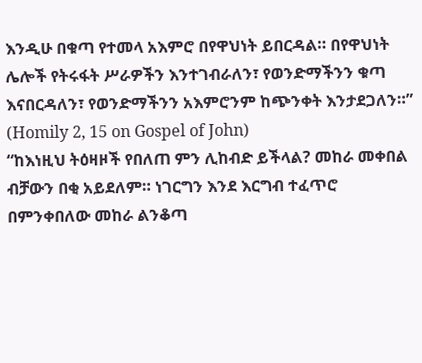እንዲሁ በቁጣ የተመላ አእምሮ በየዋህነት ይበርዳል። በየዋህነት ሌሎች የትሩፋት ሥራዎችን እንተገብራለን፣ የወንድማችንን ቁጣ እናበርዳለን፣ የወንድማችንን አእምሮንም ከጭንቀት እንታደጋለን።” (Homily 2, 15 on Gospel of John)
“ከእነዚህ ትዕዛዞች የበለጠ ምን ሊከብድ ይችላል? መከራ መቀበል ብቻውን በቂ አይደለም። ነገርግን እንደ እርግብ ተፈጥሮ በምንቀበለው መከራ ልንቆጣ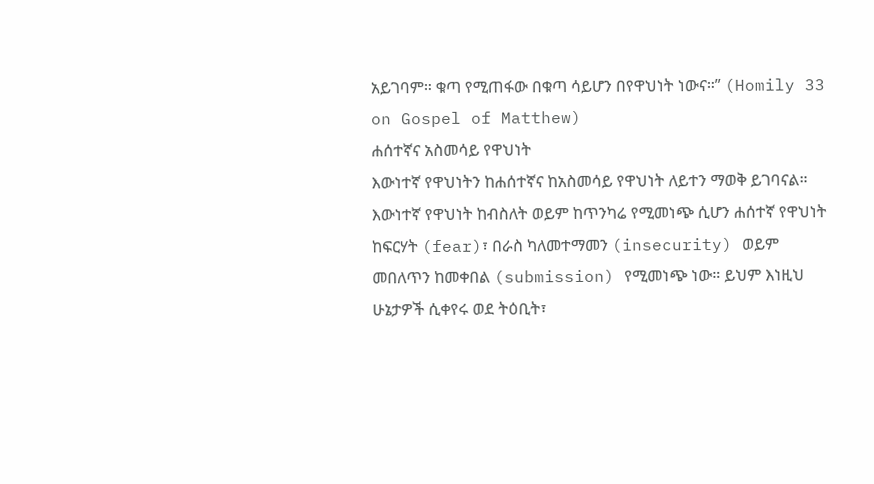አይገባም። ቁጣ የሚጠፋው በቁጣ ሳይሆን በየዋህነት ነውና።” (Homily 33 on Gospel of Matthew)
ሐሰተኛና አስመሳይ የዋህነት
እውነተኛ የዋህነትን ከሐሰተኛና ከአስመሳይ የዋህነት ለይተን ማወቅ ይገባናል። እውነተኛ የዋህነት ከብስለት ወይም ከጥንካሬ የሚመነጭ ሲሆን ሐሰተኛ የዋህነት ከፍርሃት (fear)፣ በራስ ካለመተማመን (insecurity) ወይም መበለጥን ከመቀበል (submission) የሚመነጭ ነው። ይህም እነዚህ ሁኔታዎች ሲቀየሩ ወደ ትዕቢት፣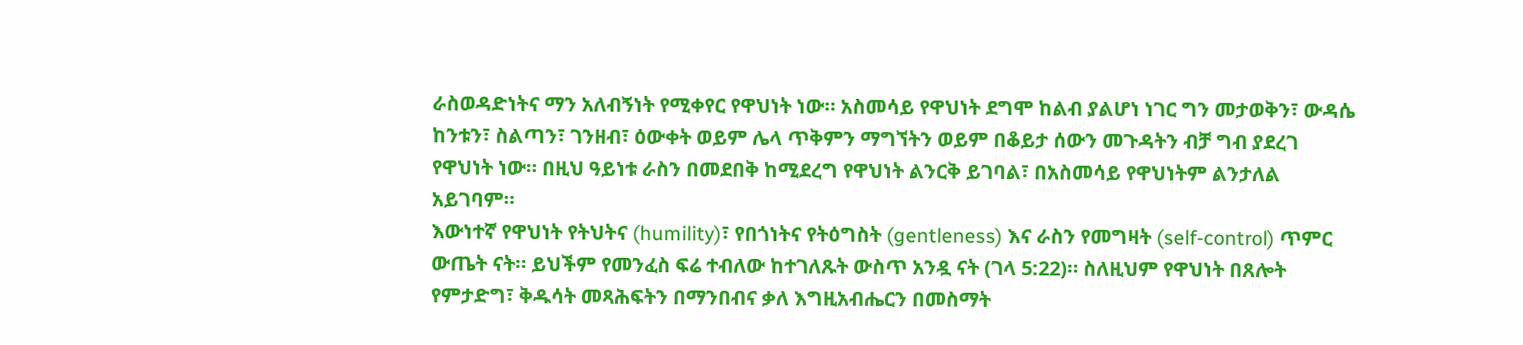ራስወዳድነትና ማን አለብኝነት የሚቀየር የዋህነት ነው። አስመሳይ የዋህነት ደግሞ ከልብ ያልሆነ ነገር ግን መታወቅን፣ ውዳሴ ከንቱን፣ ስልጣን፣ ገንዘብ፣ ዕውቀት ወይም ሌላ ጥቅምን ማግኘትን ወይም በቆይታ ሰውን መጉዳትን ብቻ ግብ ያደረገ የዋህነት ነው። በዚህ ዓይነቱ ራስን በመደበቅ ከሚደረግ የዋህነት ልንርቅ ይገባል፣ በአስመሳይ የዋህነትም ልንታለል አይገባም።
እውነተኛ የዋህነት የትህትና (humility)፣ የበጎነትና የትዕግስት (gentleness) እና ራስን የመግዛት (self-control) ጥምር ውጤት ናት። ይህችም የመንፈስ ፍሬ ተብለው ከተገለጹት ውስጥ አንዷ ናት (ገላ 5:22)። ስለዚህም የዋህነት በጸሎት የምታድግ፣ ቅዱሳት መጻሕፍትን በማንበብና ቃለ እግዚአብሔርን በመስማት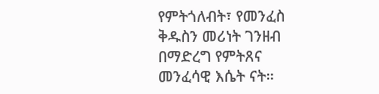የምትጎለብት፣ የመንፈስ ቅዱስን መሪነት ገንዘብ በማድረግ የምትጸና መንፈሳዊ እሴት ናት።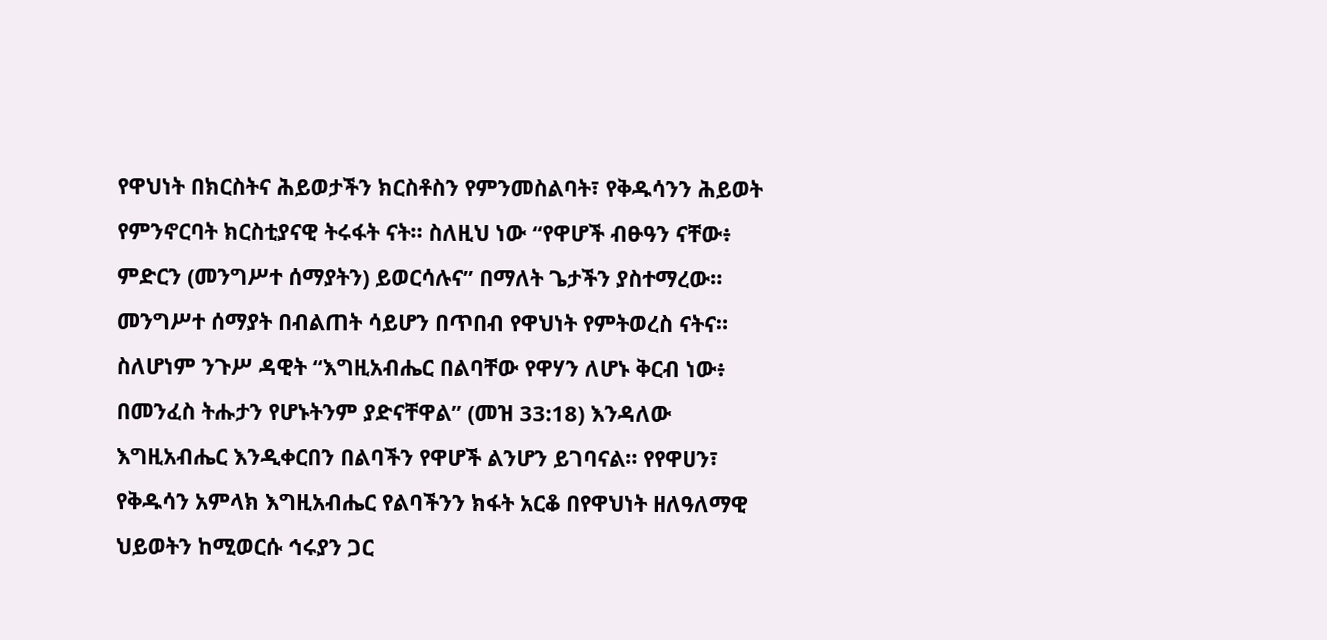የዋህነት በክርስትና ሕይወታችን ክርስቶስን የምንመስልባት፣ የቅዱሳንን ሕይወት የምንኖርባት ክርስቲያናዊ ትሩፋት ናት። ስለዚህ ነው “የዋሆች ብፁዓን ናቸው፥ ምድርን (መንግሥተ ሰማያትን) ይወርሳሉና” በማለት ጌታችን ያስተማረው። መንግሥተ ሰማያት በብልጠት ሳይሆን በጥበብ የዋህነት የምትወረስ ናትና። ስለሆነም ንጉሥ ዳዊት “እግዚአብሔር በልባቸው የዋሃን ለሆኑ ቅርብ ነው፥ በመንፈስ ትሑታን የሆኑትንም ያድናቸዋል” (መዝ 33:18) እንዳለው እግዚአብሔር እንዲቀርበን በልባችን የዋሆች ልንሆን ይገባናል። የየዋሀን፣ የቅዱሳን አምላክ እግዚአብሔር የልባችንን ክፋት አርቆ በየዋህነት ዘለዓለማዊ ህይወትን ከሚወርሱ ኅሩያን ጋር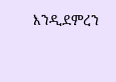እንዲደምረን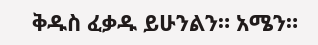ቅዱስ ፈቃዱ ይሁንልን። አሜን።